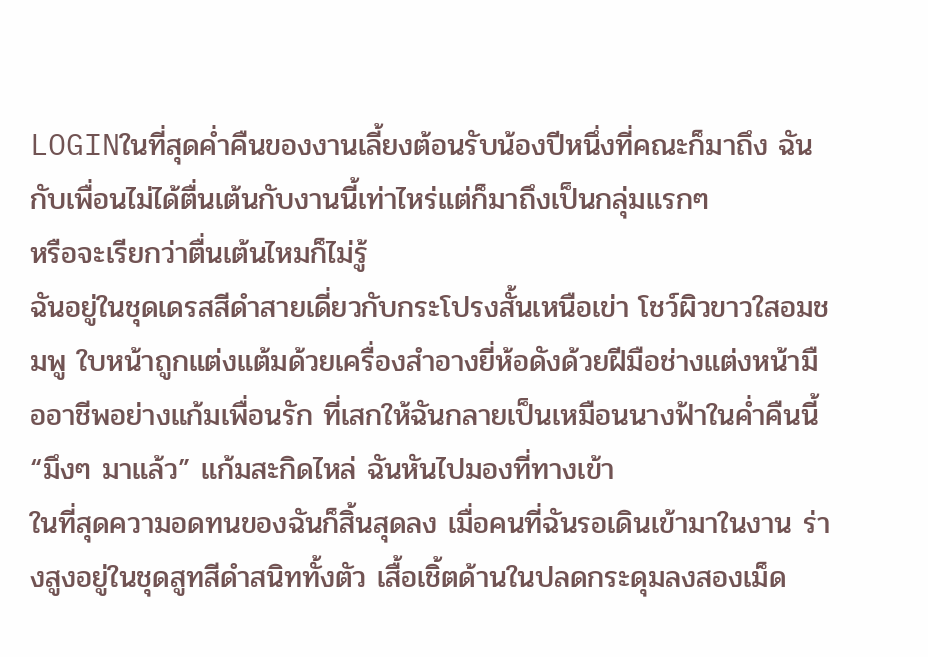LOGINในที่สุดค่ำคืนของงานเลี้ยงต้อนรับน้องปีหนึ่งที่คณะก็มาถึง ฉันกับเพื่อนไม่ได้ตื่นเต้นกับงานนี้เท่าไหร่แต่ก็มาถึงเป็นกลุ่มแรกๆ
หรือจะเรียกว่าตื่นเต้นไหมก็ไม่รู้
ฉันอยู่ในชุดเดรสสีดำสายเดี่ยวกับกระโปรงสั้นเหนือเข่า โชว์ผิวขาวใสอมชมพู ใบหน้าถูกแต่งแต้มด้วยเครื่องสำอางยี่ห้อดังด้วยฝีมือช่างแต่งหน้ามืออาชีพอย่างแก้มเพื่อนรัก ที่เสกให้ฉันกลายเป็นเหมือนนางฟ้าในค่ำคืนนี้
“มึงๆ มาแล้ว” แก้มสะกิดไหล่ ฉันหันไปมองที่ทางเข้า
ในที่สุดความอดทนของฉันก็สิ้นสุดลง เมื่อคนที่ฉันรอเดินเข้ามาในงาน ร่างสูงอยู่ในชุดสูทสีดำสนิททั้งตัว เสื้อเชิ้ตด้านในปลดกระดุมลงสองเม็ด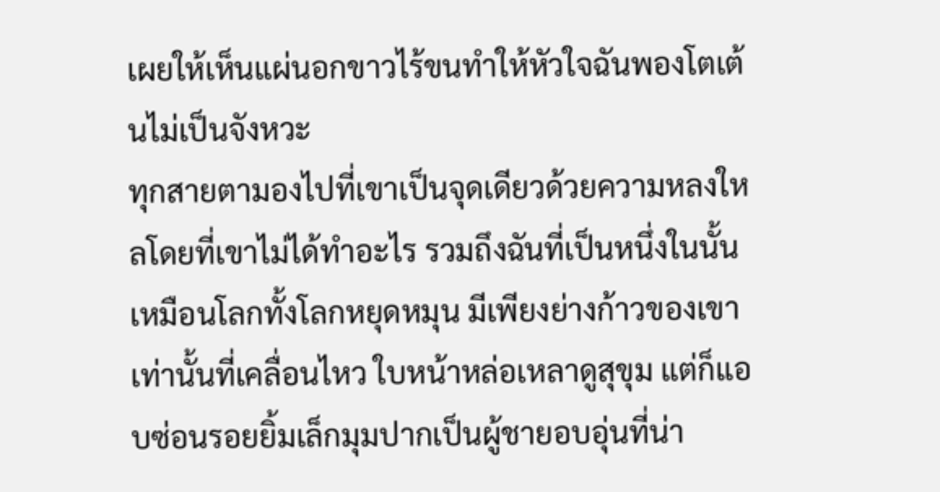เผยให้เห็นแผ่นอกขาวไร้ขนทำให้หัวใจฉันพองโตเต้นไม่เป็นจังหวะ
ทุกสายตามองไปที่เขาเป็นจุดเดียวด้วยความหลงใหลโดยที่เขาไม่ได้ทำอะไร รวมถึงฉันที่เป็นหนึ่งในนั้น
เหมือนโลกทั้งโลกหยุดหมุน มีเพียงย่างก้าวของเขาเท่านั้นที่เคลื่อนไหว ใบหน้าหล่อเหลาดูสุขุม แต่ก็แอบซ่อนรอยยิ้มเล็กมุมปากเป็นผู้ชายอบอุ่นที่น่า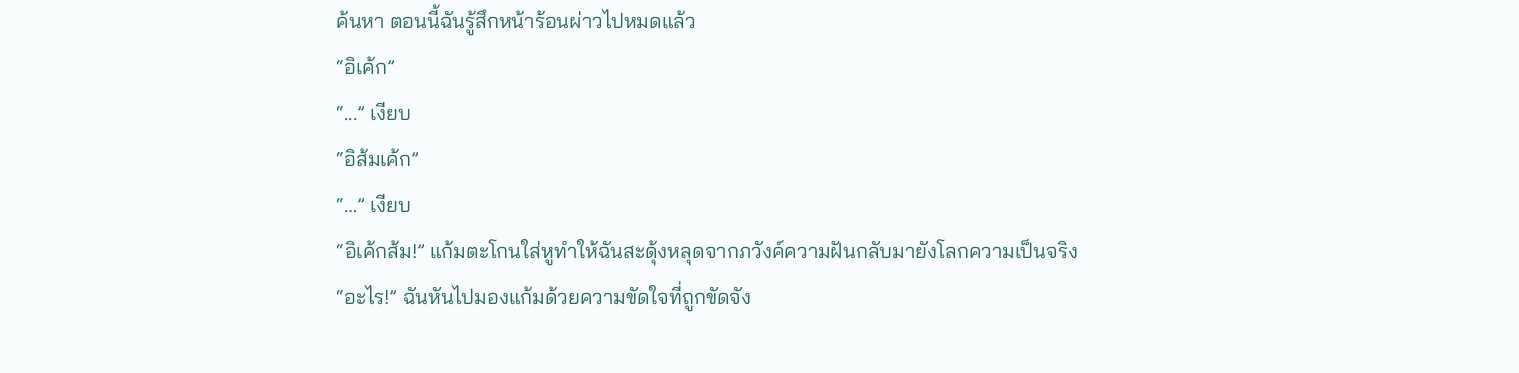ค้นหา ตอนนี้ฉันรู้สึกหน้าร้อนผ่าวไปหมดแล้ว
“อิเค้ก”
“...” เงียบ
“อิส้มเค้ก”
“…” เงียบ
“อิเค้กส้ม!” แก้มตะโกนใส่หูทำให้ฉันสะดุ้งหลุดจากภวังค์ความฝันกลับมายังโลกความเป็นจริง
“อะไร!” ฉันหันไปมองแก้มด้วยความขัดใจที่ถูกขัดจัง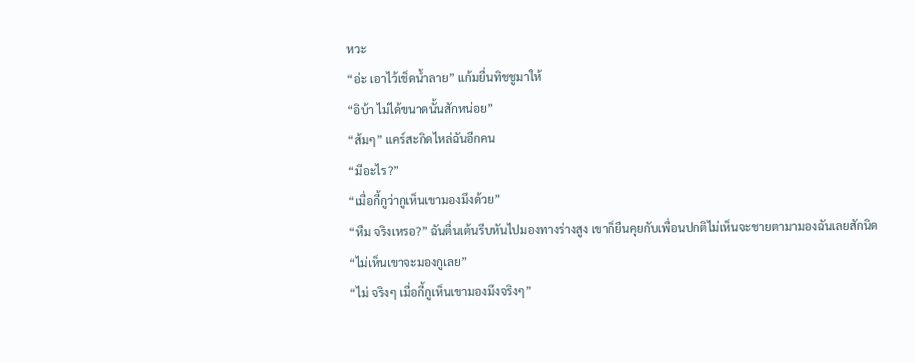หวะ
“อ่ะ เอาไว้เช็ดน้ำลาย” แก้มยื่นทิชชูมาให้
“อิบ้า ไม่ได้ขนาดนั้นสักหน่อย”
“ส้มๆ” แคร์สะกิดไหล่ฉันอีกคน
“มีอะไร?”
“เมื่อกี้กูว่ากูเห็นเขามองมึงด้วย”
“หืม จริงเหรอ?” ฉันตื่นเต้นรีบหันไปมองทางร่างสูง เขาก็ยืนคุยกับเพื่อนปกติไม่เห็นจะชายตามามองฉันเลยสักนิด
“ไม่เห็นเขาจะมองกูเลย”
“ไม่ จริงๆ เมื่อกี้กูเห็นเขามองมึงจริงๆ”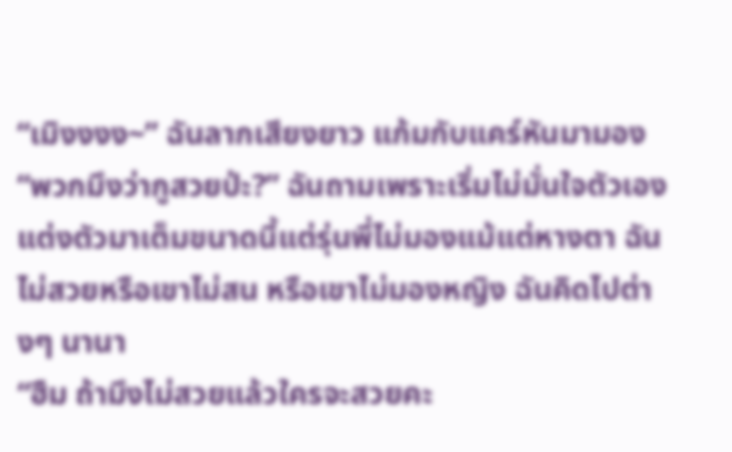“เมิงงงง~” ฉันลากเสียงยาว แก้มกับแคร์หันมามอง
“พวกมึงว่ากูสวยป่ะ?” ฉันถามเพราะเริ่มไม่มั่นใจตัวเอง
แต่งตัวมาเต็มขนาดนี้แต่รุ่นพี่ไม่มองแม้แต่หางตา ฉันไม่สวยหรือเขาไม่สน หรือเขาไม่มองหญิง ฉันคิดไปต่างๆ นานา
“ฮืม ถ้ามึงไม่สวยแล้วใครจะสวยคะ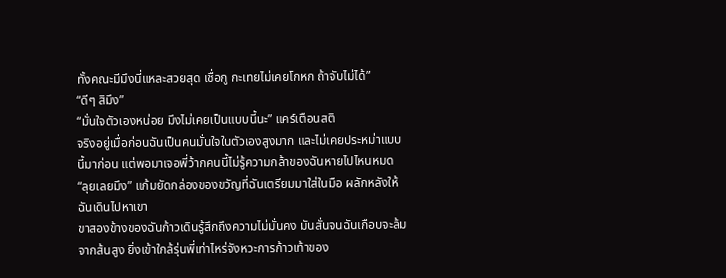ทั้งคณะมีมึงนี่แหละสวยสุด เชื่อกู กะเทยไม่เคยโกหก ถ้าจับไม่ได้”
“ดีๆ สิมึง”
“มั่นใจตัวเองหน่อย มึงไม่เคยเป็นแบบนี้นะ” แคร์เตือนสติ
จริงอยู่เมื่อก่อนฉันเป็นคนมั่นใจในตัวเองสูงมาก และไม่เคยประหม่าแบบนี้มาก่อน แต่พอมาเจอพี่ว้ากคนนี้ไม่รู้ความกล้าของฉันหายไปไหนหมด
“ลุยเลยมึง” แก้มยัดกล่องของขวัญที่ฉันเตรียมมาใส่ในมือ ผลักหลังให้ฉันเดินไปหาเขา
ขาสองข้างของฉันก้าวเดินรู้สึกถึงความไม่มั่นคง มันสั่นจนฉันเกือบจะล้มจากส้นสูง ยิ่งเข้าใกล้รุ่นพี่เท่าไหร่จังหวะการก้าวเท้าของ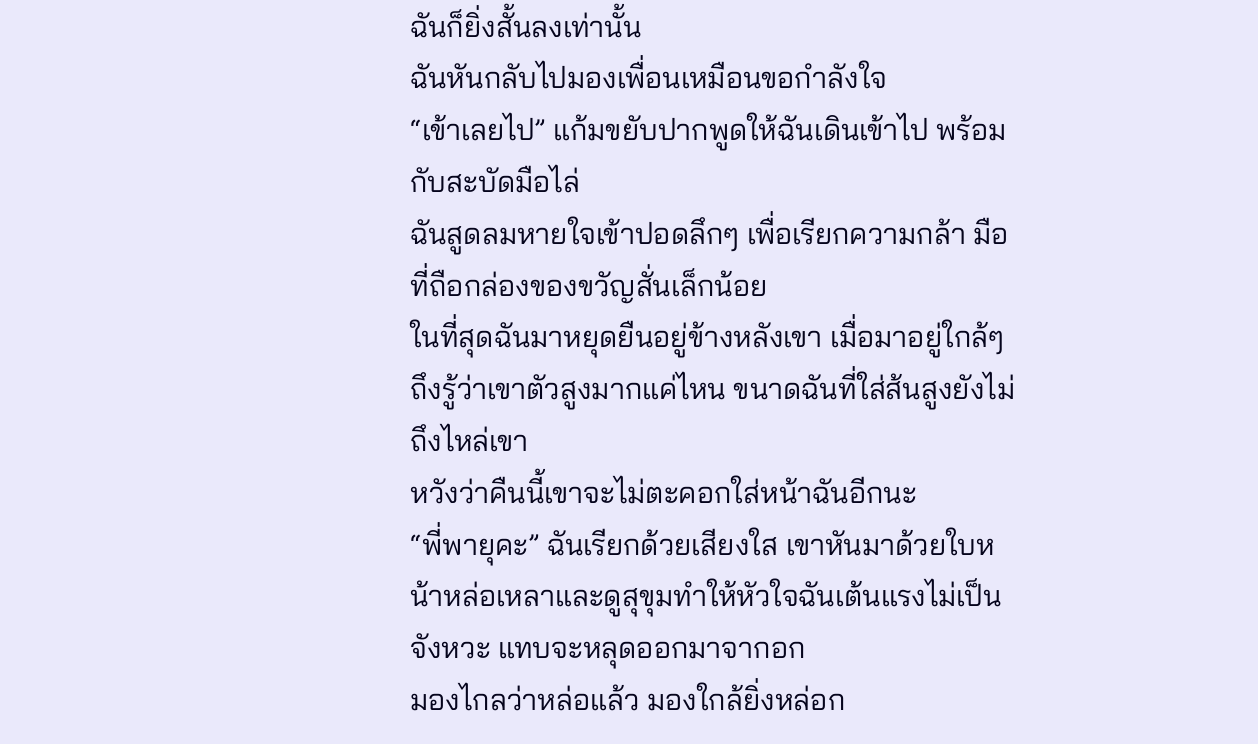ฉันก็ยิ่งสั้นลงเท่านั้น
ฉันหันกลับไปมองเพื่อนเหมือนขอกำลังใจ
“เข้าเลยไป” แก้มขยับปากพูดให้ฉันเดินเข้าไป พร้อมกับสะบัดมือไล่
ฉันสูดลมหายใจเข้าปอดลึกๆ เพื่อเรียกความกล้า มือที่ถือกล่องของขวัญสั่นเล็กน้อย
ในที่สุดฉันมาหยุดยืนอยู่ข้างหลังเขา เมื่อมาอยู่ใกล้ๆ ถึงรู้ว่าเขาตัวสูงมากแค่ไหน ขนาดฉันที่ใส่ส้นสูงยังไม่ถึงไหล่เขา
หวังว่าคืนนี้เขาจะไม่ตะคอกใส่หน้าฉันอีกนะ
“พี่พายุคะ” ฉันเรียกด้วยเสียงใส เขาหันมาด้วยใบหน้าหล่อเหลาและดูสุขุมทำให้หัวใจฉันเต้นแรงไม่เป็นจังหวะ แทบจะหลุดออกมาจากอก
มองไกลว่าหล่อแล้ว มองใกล้ยิ่งหล่อก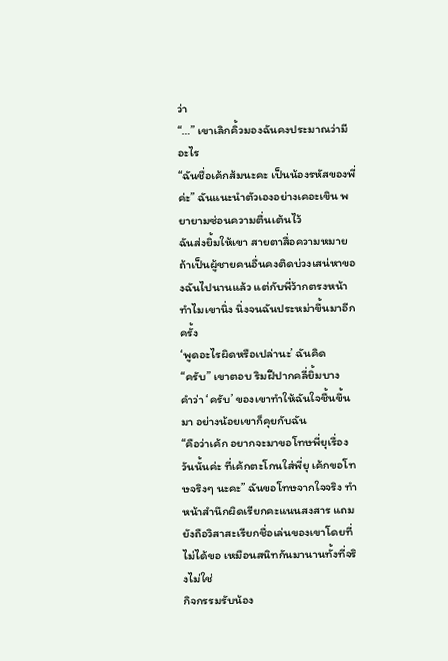ว่า
“…” เขาเลิกคิ้วมองฉันคงประมาณว่ามีอะไร
“ฉันชื่อเค้กส้มนะคะ เป็นน้องรหัสของพี่ค่ะ” ฉันแนะนำตัวเองอย่างเคอะเขิน พยายามซ่อนความตื่นเต้นไว้
ฉันส่งยิ้มให้เขา สายตาสื่อความหมาย ถ้าเป็นผู้ชายคนอื่นคงติดบ่วงเสน่หาของฉันไปนานแล้ว แต่กับพี่ว้ากตรงหน้าทำไมเขานิ่ง นิ่งจนฉันประหม่าขึ้นมาอีกครั้ง
‘พูดอะไรผิดหรือเปล่านะ’ ฉันคิด
“ครับ” เขาตอบ ริมฝีปากคลี่ยิ้มบาง
คำว่า ‘ครับ’ ของเขาทำให้ฉันใจชื้นขึ้นมา อย่างน้อยเขาก็คุยกับฉัน
“คือว่าเค้ก อยากจะมาขอโทษพี่ยุเรื่องวันนั้นค่ะ ที่เค้กตะโกนใส่พี่ยุ เค้กขอโทษจริงๆ นะคะ” ฉันขอโทษจากใจจริง ทำหน้าสำนึกผิดเรียกคะแนนสงสาร แถมยังถือวิสาสะเรียกชื่อเล่นของเขาโดยที่ไม่ได้ขอ เหมือนสนิทกันมานานทั้งที่จริงไม่ใช่
กิจกรรมรับน้อง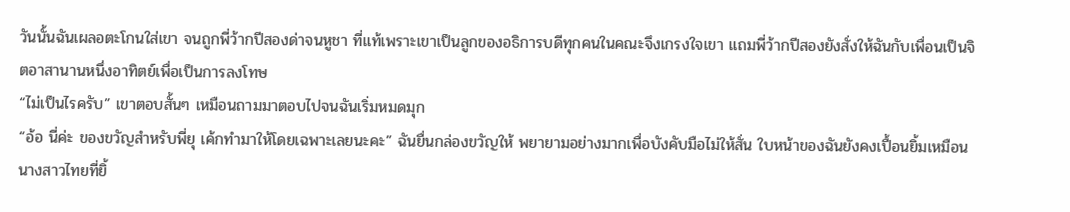วันนั้นฉันเผลอตะโกนใส่เขา จนถูกพี่ว้ากปีสองด่าจนหูชา ที่แท้เพราะเขาเป็นลูกของอธิการบดีทุกคนในคณะจึงเกรงใจเขา แถมพี่ว้ากปีสองยังสั่งให้ฉันกับเพื่อนเป็นจิตอาสานานหนึ่งอาทิตย์เพื่อเป็นการลงโทษ
“ไม่เป็นไรครับ” เขาตอบสั้นๆ เหมือนถามมาตอบไปจนฉันเริ่มหมดมุก
“อ้อ นี่ค่ะ ของขวัญสำหรับพี่ยุ เค้กทำมาให้โดยเฉพาะเลยนะคะ” ฉันยื่นกล่องขวัญให้ พยายามอย่างมากเพื่อบังคับมือไม่ให้สั่น ใบหน้าของฉันยังคงเปื้อนยิ้มเหมือนนางสาวไทยที่ยิ้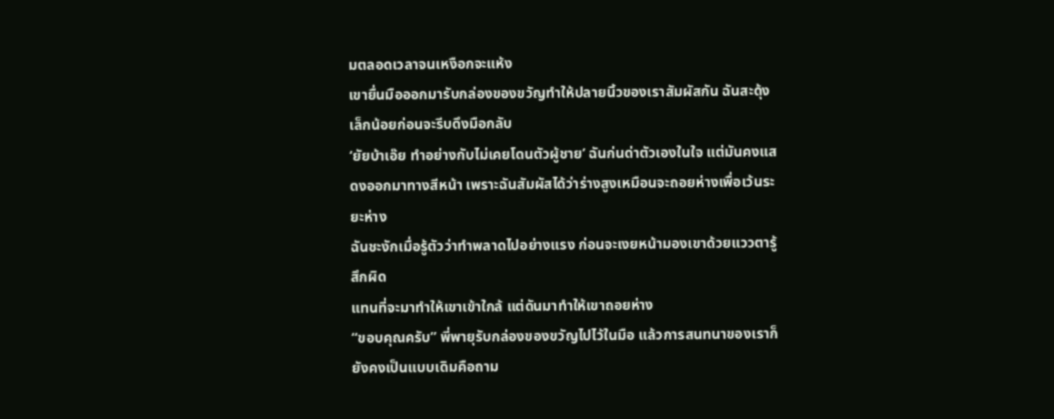มตลอดเวลาจนเหงือกจะแห้ง
เขายื่นมือออกมารับกล่องของขวัญทำให้ปลายนิ้วของเราสัมผัสกัน ฉันสะดุ้งเล็กน้อยก่อนจะรีบดึงมือกลับ
‘ยัยบ้าเอ๊ย ทำอย่างกับไม่เคยโดนตัวผู้ชาย’ ฉันก่นด่าตัวเองในใจ แต่มันคงแสดงออกมาทางสีหน้า เพราะฉันสัมผัสได้ว่าร่างสูงเหมือนจะถอยห่างเพื่อเว้นระยะห่าง
ฉันชะงักเมื่อรู้ตัวว่าทำพลาดไปอย่างแรง ก่อนจะเงยหน้ามองเขาด้วยแววตารู้สึกผิด
แทนที่จะมาทำให้เขาเข้าใกล้ แต่ดันมาทำให้เขาถอยห่าง
“ขอบคุณครับ” พี่พายุรับกล่องของขวัญไปไว้ในมือ แล้วการสนทนาของเราก็ยังคงเป็นแบบเดิมคือถาม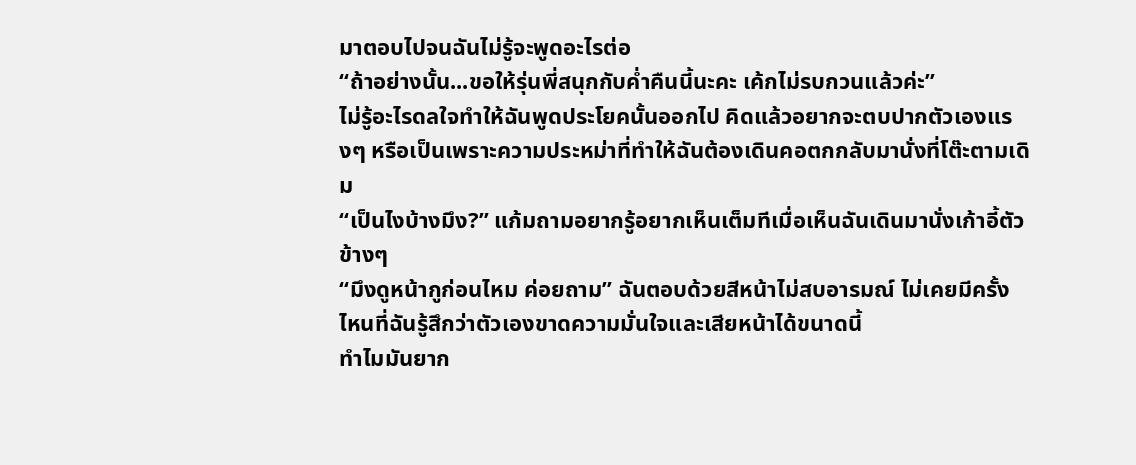มาตอบไปจนฉันไม่รู้จะพูดอะไรต่อ
“ถ้าอย่างนั้น...ขอให้รุ่นพี่สนุกกับค่ำคืนนี้นะคะ เค้กไม่รบกวนแล้วค่ะ”
ไม่รู้อะไรดลใจทำให้ฉันพูดประโยคนั้นออกไป คิดแล้วอยากจะตบปากตัวเองแรงๆ หรือเป็นเพราะความประหม่าที่ทำให้ฉันต้องเดินคอตกกลับมานั่งที่โต๊ะตามเดิม
“เป็นไงบ้างมึง?” แก้มถามอยากรู้อยากเห็นเต็มทีเมื่อเห็นฉันเดินมานั่งเก้าอี้ตัวข้างๆ
“มึงดูหน้ากูก่อนไหม ค่อยถาม” ฉันตอบด้วยสีหน้าไม่สบอารมณ์ ไม่เคยมีครั้งไหนที่ฉันรู้สึกว่าตัวเองขาดความมั่นใจและเสียหน้าได้ขนาดนี้
ทำไมมันยาก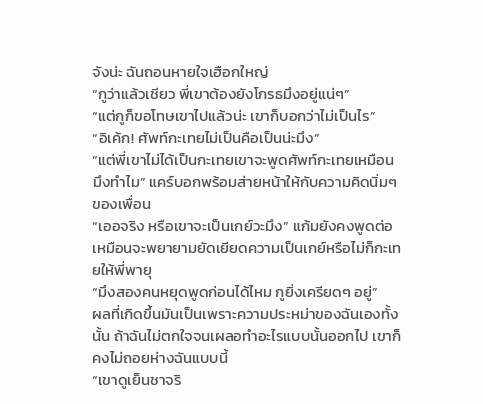จังน่ะ ฉันถอนหายใจเฮือกใหญ่
“กูว่าแล้วเชียว พี่เขาต้องยังโกรธมึงอยู่แน่ๆ”
“แต่กูก็ขอโทษเขาไปแล้วน่ะ เขาก็บอกว่าไม่เป็นไร”
“อิเค้ก! ศัพท์กะเทยไม่เป็นคือเป็นน่ะมึง”
“แต่พี่เขาไม่ได้เป็นกะเทยเขาจะพูดศัพท์กะเทยเหมือนมึงทำไม” แคร์บอกพร้อมส่ายหน้าให้กับความคิดนิ่มๆ ของเพื่อน
“เออจริง หรือเขาจะเป็นเกย์วะมึง” แก้มยังคงพูดต่อเหมือนจะพยายามยัดเยียดความเป็นเกย์หรือไม่ก็กะเทยให้พี่พายุ
“มึงสองคนหยุดพูดก่อนได้ไหม กูยิ่งเครียดๆ อยู่”
ผลที่เกิดขึ้นมันเป็นเพราะความประหม่าของฉันเองทั้งนั้น ถ้าฉันไม่ตกใจจนเผลอทำอะไรแบบนั้นออกไป เขาก็คงไม่ถอยห่างฉันแบบนี้
“เขาดูเย็นชาจริ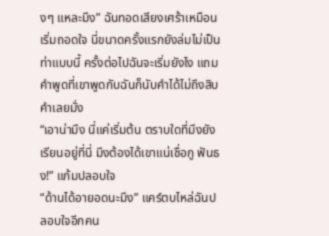งๆ แหละมึง” ฉันทอดเสียงเศร้าเหมือนเริ่มถอดใจ นี่ขนาดครั้งแรกยังล่มไม่เป็นท่าแบบนี้ ครั้งต่อไปฉันจะเริ่มยังไง แถมคำพูดที่เขาพูดกับฉันก็นับคำได้ไม่ถึงสิบคำเลยมั่ง
“เอาน่ามึง นี่แค่เริ่มต้น ตราบใดที่มึงยังเรียนอยู่ที่นี่ มึงต้องได้เขาแน่เชื่อกู ฟันธง!” แก้มปลอบใจ
“ด้านได้อายอดนะมึง” แคร์ตบไหล่ฉันปลอบใจอีกคน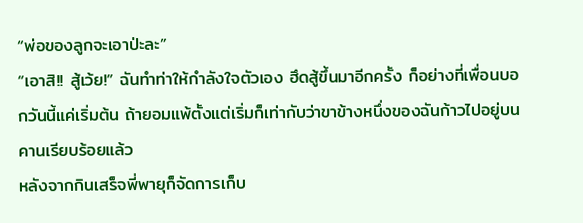“พ่อของลูกจะเอาป่ะละ”
“เอาสิ!! สู้เว้ย!” ฉันทำท่าให้กำลังใจตัวเอง ฮึดสู้ขึ้นมาอีกครั้ง ก็อย่างที่เพื่อนบอกวันนี้แค่เริ่มต้น ถ้ายอมแพ้ตั้งแต่เริ่มก็เท่ากับว่าขาข้างหนึ่งของฉันก้าวไปอยู่บนคานเรียบร้อยแล้ว
หลังจากกินเสร็จพี่พายุก็จัดการเก็บ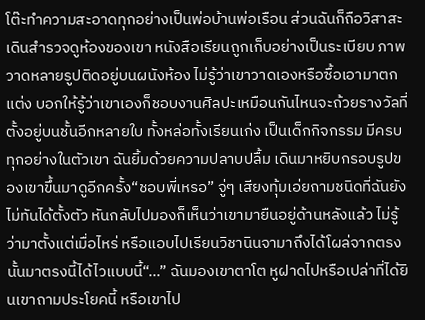โต๊ะทำความสะอาดทุกอย่างเป็นพ่อบ้านพ่อเรือน ส่วนฉันก็ถือวิสาสะเดินสำรวจดูห้องของเขา หนังสือเรียนถูกเก็บอย่างเป็นระเบียบ ภาพวาดหลายรูปติดอยู่บนผนังห้อง ไม่รู้ว่าเขาวาดเองหรือซื้อเอามาตกแต่ง บอกให้รู้ว่าเขาเองก็ชอบงานศิลปะเหมือนกันไหนจะถ้วยรางวัลที่ตั้งอยู่บนชั้นอีกหลายใบ ทั้งหล่อทั้งเรียนเก่ง เป็นเด็กกิจกรรม มีครบทุกอย่างในตัวเขา ฉันยิ้มด้วยความปลาบปลื้ม เดินมาหยิบกรอบรูปของเขาขึ้นมาดูอีกครั้ง“ชอบพี่เหรอ” จู่ๆ เสียงทุ้มเอ่ยถามชนิดที่ฉันยังไม่ทันได้ตั้งตัว หันกลับไปมองก็เห็นว่าเขามายืนอยู่ด้านหลังแล้ว ไม่รู้ว่ามาตั้งแต่เมื่อไหร่ หรือแอบไปเรียนวิชานินจามาถึงได้โผล่จากตรงนั้นมาตรงนี้ได้ไวแบบนี้“...” ฉันมองเขาตาโต หูฝาดไปหรือเปล่าที่ได้ยินเขาถามประโยคนี้ หรือเขาไป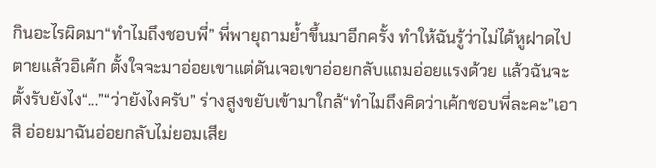กินอะไรผิดมา“ทำไมถึงชอบพี่” พี่พายุถามย้ำขึ้นมาอีกครั้ง ทำให้ฉันรู้ว่าไม่ได้หูฝาดไปตายแล้วอิเค้ก ตั้งใจจะมาอ่อยเขาแต่ดันเจอเขาอ่อยกลับแถมอ่อยแรงด้วย แล้วฉันจะตั้งรับยังไง“...”“ว่ายังไงครับ” ร่างสูงขยับเข้ามาใกล้“ทำไมถึงคิดว่าเค้กชอบพี่ละคะ”เอาสิ อ่อยมาฉันอ่อยกลับไม่ยอมเสีย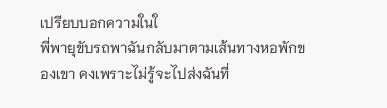เปรียบบอกความในใ
พี่พายุขับรถพาฉันกลับมาตามเส้นทางหอพักของเขา คงเพราะไม่รู้จะไปส่งฉันที่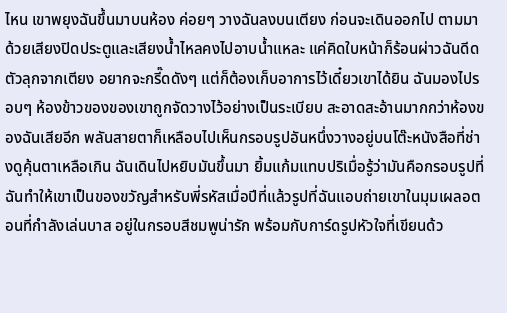ไหน เขาพยุงฉันขึ้นมาบนห้อง ค่อยๆ วางฉันลงบนเตียง ก่อนจะเดินออกไป ตามมาด้วยเสียงปิดประตูและเสียงน้ำไหลคงไปอาบน้ำแหละ แค่คิดใบหน้าก็ร้อนผ่าวฉันดีดตัวลุกจากเตียง อยากจะกรี๊ดดังๆ แต่ก็ต้องเก็บอาการไว้เดี๋ยวเขาได้ยิน ฉันมองไปรอบๆ ห้องข้าวของของเขาถูกจัดวางไว้อย่างเป็นระเบียบ สะอาดสะอ้านมากกว่าห้องของฉันเสียอีก พลันสายตาก็เหลือบไปเห็นกรอบรูปอันหนึ่งวางอยู่บนโต๊ะหนังสือที่ช่างดูคุ้นตาเหลือเกิน ฉันเดินไปหยิบมันขึ้นมา ยิ้มแก้มแทบปริเมื่อรู้ว่ามันคือกรอบรูปที่ฉันทำให้เขาเป็นของขวัญสำหรับพี่รหัสเมื่อปีที่แล้วรูปที่ฉันแอบถ่ายเขาในมุมเผลอตอนที่กำลังเล่นบาส อยู่ในกรอบสีชมพูน่ารัก พร้อมกับการ์ดรูปหัวใจที่เขียนด้ว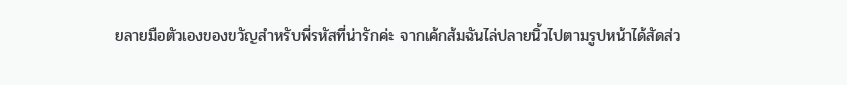ยลายมือตัวเองของขวัญสำหรับพี่รหัสที่น่ารักค่ะ จากเค้กส้มฉันไล่ปลายนิ้วไปตามรูปหน้าได้สัดส่ว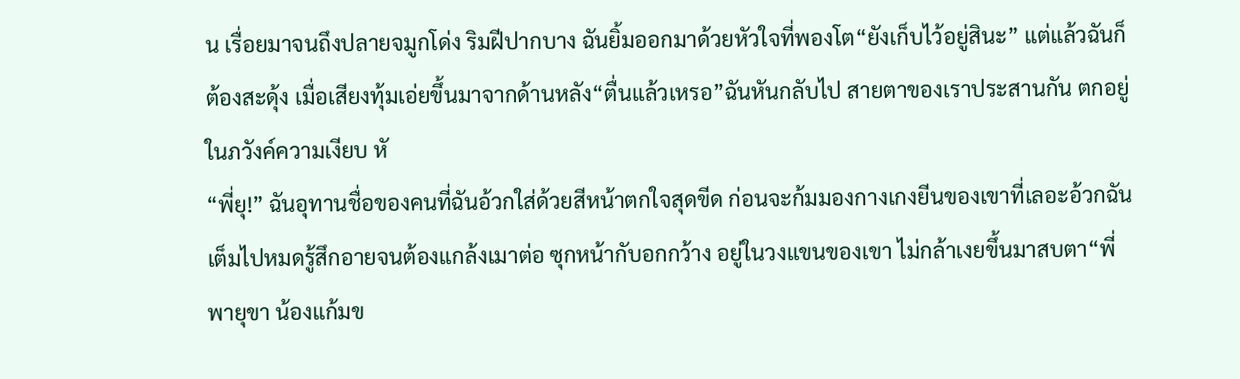น เรื่อยมาจนถึงปลายจมูกโด่ง ริมฝีปากบาง ฉันยิ้มออกมาด้วยหัวใจที่พองโต“ยังเก็บไว้อยู่สินะ” แต่แล้วฉันก็ต้องสะดุ้ง เมื่อเสียงทุ้มเอ่ยขึ้นมาจากด้านหลัง“ตื่นแล้วเหรอ”ฉันหันกลับไป สายตาของเราประสานกัน ตกอยู่ในภวังค์ความเงียบ หั
“พี่ยุ!” ฉันอุทานชื่อของคนที่ฉันอ้วกใส่ด้วยสีหน้าตกใจสุดขีด ก่อนจะก้มมองกางเกงยีนของเขาที่เลอะอ้วกฉันเต็มไปหมดรู้สึกอายจนต้องแกล้งเมาต่อ ซุกหน้ากับอกกว้าง อยู่ในวงแขนของเขา ไม่กล้าเงยขึ้นมาสบตา“พี่พายุขา น้องแก้มข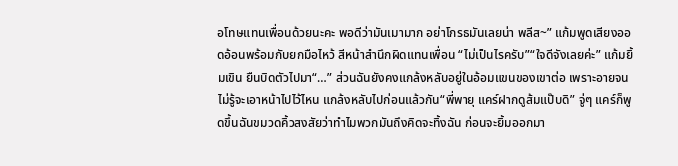อโทษแทนเพื่อนด้วยนะคะ พอดีว่ามันเมามาก อย่าโกรธมันเลยน่า พลีส~” แก้มพูดเสียงออดอ้อนพร้อมกับยกมือไหว้ สีหน้าสำนึกผิดแทนเพื่อน “ไม่เป็นไรครับ”“ใจดีจังเลยค่ะ” แก้มยิ้มเขิน ยืนบิดตัวไปมา“…” ส่วนฉันยังคงแกล้งหลับอยู่ในอ้อมแขนของเขาต่อ เพราะอายจนไม่รู้จะเอาหน้าไปไว้ไหน แกล้งหลับไปก่อนแล้วกัน“พี่พายุ แคร์ฝากดูส้มแป๊บดิ” จู่ๆ แคร์ก็พูดขึ้นฉันขมวดคิ้วสงสัยว่าทำไมพวกมันถึงคิดจะทิ้งฉัน ก่อนจะยิ้มออกมา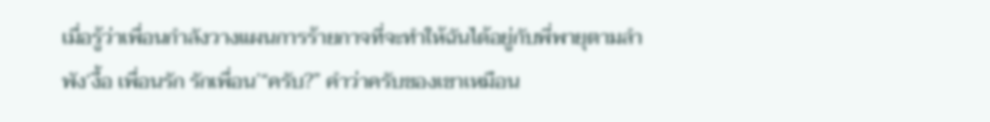เมื่อรู้ว่าเพื่อนกำลังวางแผนการร้ายกาจที่จะทำให้ฉันได้อยู่กับพี่พายุตามลำพัง‘งื้อ เพื่อนรัก รักเพื่อน’“ครับ?” คำว่าครับของเขาเหมือน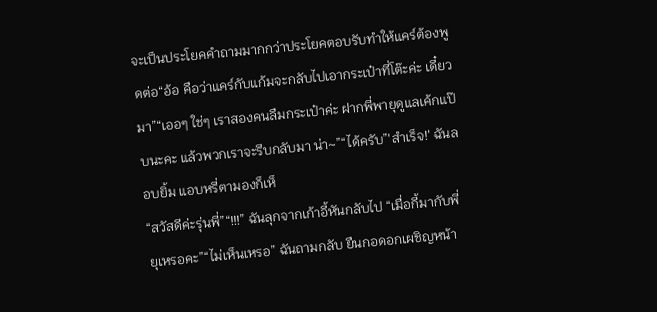จะเป็นประโยคคำถามมากกว่าประโยคตอบรับทำให้แคร์ต้องพูดต่อ“อ้อ คือว่าแคร์กับแก้มจะกลับไปเอากระเป๋าที่โต๊ะค่ะ เดี๋ยวมา”“เออๆ ใช่ๆ เราสองคนลืมกระเป๋าค่ะ ฝากพี่พายุดูแลเค้กแป๊บนะคะ แล้วพวกเราจะรีบกลับมา น่า~”“ได้ครับ”'สำเร็จ!' ฉันลอบยิ้ม แอบหรี่ตามองก็เห็
“สวัสดีค่ะรุ่นพี่”“!!!” ฉันลุกจากเก้าอี้หันกลับไป “เมื่อกี้มากับพี่ยุเหรอคะ”“ไม่เห็นเหรอ” ฉันถามกลับ ยืนกอดอกเผชิญหน้า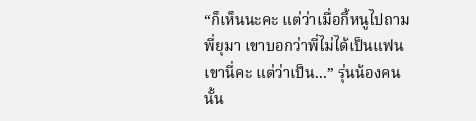“ก็เห็นนะคะ แต่ว่าเมื่อกี้หนูไปถามพี่ยุมา เขาบอกว่าพี่ไม่ได้เป็นแฟนเขานี่คะ แต่ว่าเป็น...” รุ่นน้องคนนั้น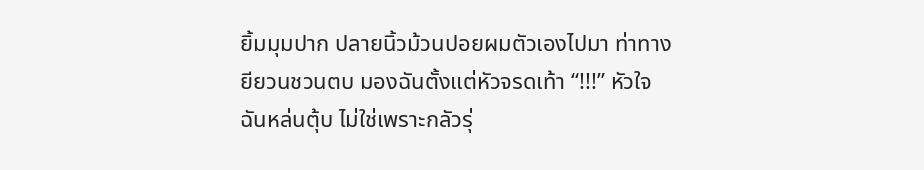ยิ้มมุมปาก ปลายนิ้วม้วนปอยผมตัวเองไปมา ท่าทางยียวนชวนตบ มองฉันตั้งแต่หัวจรดเท้า “!!!” หัวใจฉันหล่นตุ้บ ไม่ใช่เพราะกลัวรุ่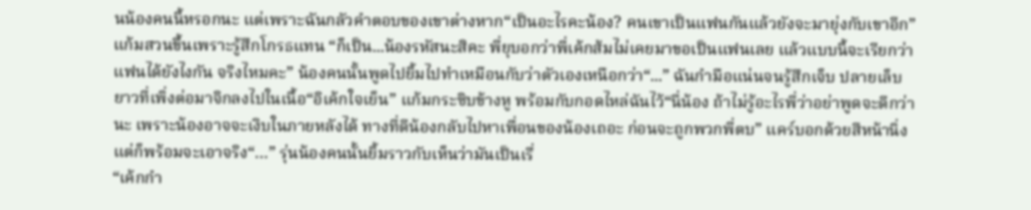นน้องคนนี้หรอกนะ แต่เพราะฉันกลัวคำตอบของเขาต่างหาก“เป็นอะไรคะน้อง? คนเขาเป็นแฟนกันแล้วยังจะมายุ่งกับเขาอีก” แก้มสวนขึ้นเพราะรู้สึกโกรธแทน “ก็เป็น...น้องรหัสนะสิคะ พี่ยุบอกว่าพี่เค้กส้มไม่เคยมาขอเป็นแฟนเลย แล้วแบบนี้จะเรียกว่าแฟนได้ยังไงกัน จริงไหมคะ” น้องคนนั้นพูดไปยิ้มไปทำเหมือนกับว่าตัวเองเหนือกว่า“...” ฉันกำมือแน่นจนรู้สึกเจ็บ ปลายเล็บยาวที่เพิ่งต่อมาจิกลงไปในเนื้อ“อิเค้กใจเย็น” แก้มกระซิบข้างหู พร้อมกับกอดไหล่ฉันไว้“นี่น้อง ถ้าไม่รู้อะไรพี่ว่าอย่าพูดจะดีกว่านะ เพราะน้องอาจจะเงิบในภายหลังได้ ทางที่ดีน้องกลับไปหาเพื่อนของน้องเถอะ ก่อนจะถูกพวกพี่ตบ” แคร์บอกด้วยสีหน้านิ่งแต่ก็พร้อมจะเอาจริง“…” รุ่นน้องคนนั้นยิ้มราวกับเห็นว่ามันเป็นเรื่
“เค้กกำ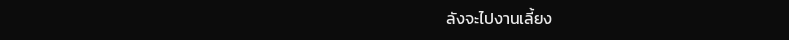ลังจะไปงานเลี้ยง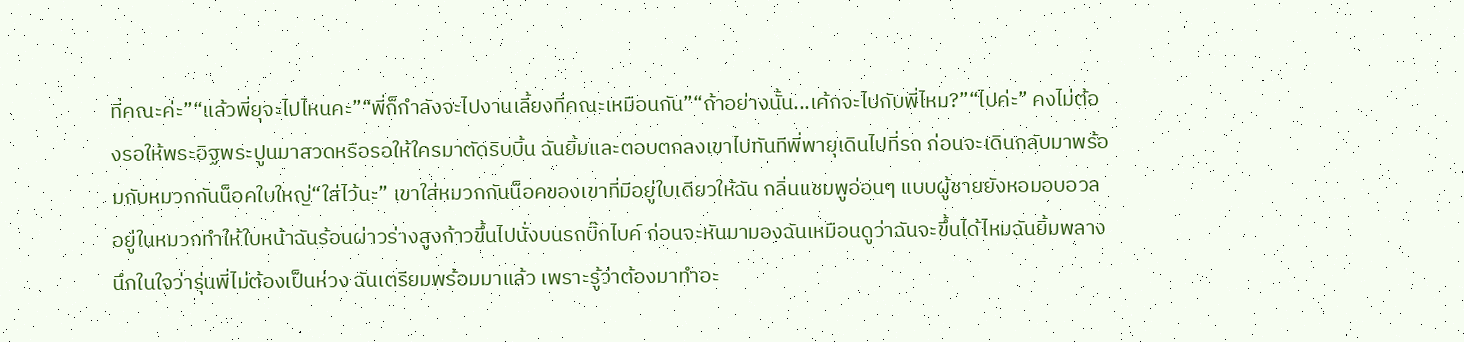ที่คณะค่ะ”“แล้วพี่ยุจะไปไหนคะ”“พี่ก็กำลังจะไปงานเลี้ยงที่คณะเหมือนกัน”“ถ้าอย่างนั้น...เค้กจะไปกับพี่ไหม?”“ไปค่ะ” คงไม่ต้องรอให้พระอิฐพระปูนมาสวดหรือรอให้ใครมาตัดริบบิ้น ฉันยิ้มและตอบตกลงเขาไปทันทีพี่พายุเดินไปที่รถ ก่อนจะเดินกลับมาพร้อมกับหมวกกันน็อคใบใหญ่“ใส่ไว้นะ” เขาใส่หมวกกันน็อคของเขาที่มีอยู่ใบเดียวให้ฉัน กลิ่นแชมพูอ่อนๆ แบบผู้ชายยังหอมอบอวลอยู่ในหมวกทำให้ใบหน้าฉันร้อนผ่าวร่างสูงก้าวขึ้นไปนั่งบนรถบิ๊กไบค์ ก่อนจะหันมามองฉันเหมือนดูว่าฉันจะขึ้นได้ไหมฉันยิ้มพลางนึกในใจว่ารุ่นพี่ไม่ต้องเป็นห่วง ฉันเตรียมพร้อมมาแล้ว เพราะรู้ว่าต้องมาทำอะ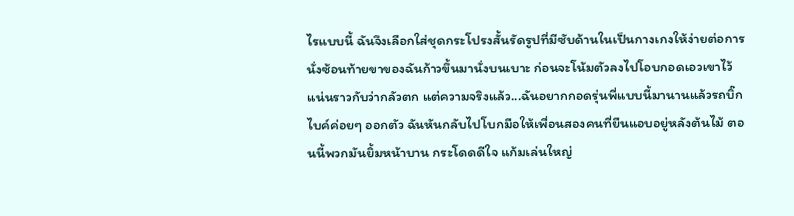ไรแบบนี้ ฉันจึงเลือกใส่ชุดกระโปรงสั้นรัดรูปที่มีซับด้านในเป็นกางเกงให้ง่ายต่อการนั่งซ้อนท้ายขาของฉันก้าวขึ้นมานั่งบนเบาะ ก่อนจะโน้มตัวลงไปโอบกอดเอวเขาไว้แน่นราวกับว่ากลัวตก แต่ความจริงแล้ว...ฉันอยากกอดรุ่นพี่แบบนี้มานานแล้วรถบิ๊กไบค์ค่อยๆ ออกตัว ฉันหันกลับไปโบกมือให้เพื่อนสองคนที่ยืนแอบอยู่หลังต้นไม้ ตอนนี้พวกมันยิ้มหน้าบาน กระโดดดีใจ แก้มเล่นใหญ่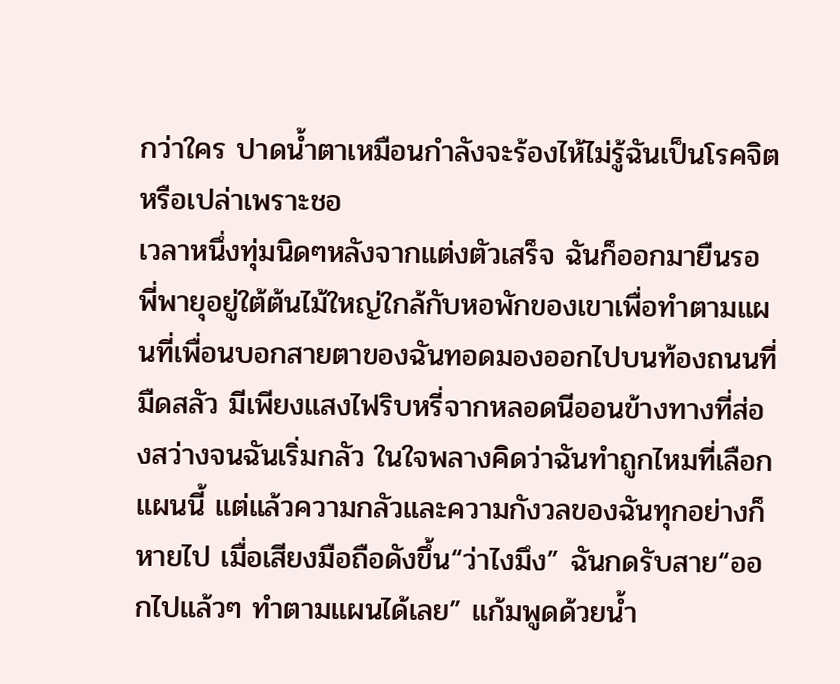กว่าใคร ปาดน้ำตาเหมือนกำลังจะร้องไห้ไม่รู้ฉันเป็นโรคจิตหรือเปล่าเพราะชอ
เวลาหนึ่งทุ่มนิดๆหลังจากแต่งตัวเสร็จ ฉันก็ออกมายืนรอพี่พายุอยู่ใต้ต้นไม้ใหญ่ใกล้กับหอพักของเขาเพื่อทำตามแผนที่เพื่อนบอกสายตาของฉันทอดมองออกไปบนท้องถนนที่มืดสลัว มีเพียงแสงไฟริบหรี่จากหลอดนีออนข้างทางที่ส่องสว่างจนฉันเริ่มกลัว ในใจพลางคิดว่าฉันทำถูกไหมที่เลือกแผนนี้ แต่แล้วความกลัวและความกังวลของฉันทุกอย่างก็หายไป เมื่อเสียงมือถือดังขึ้น“ว่าไงมึง” ฉันกดรับสาย“ออกไปแล้วๆ ทำตามแผนได้เลย” แก้มพูดด้วยน้ำ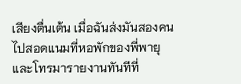เสียงตื่นเต้น เมื่อฉันส่งมันสองคนไปสอดแนมที่หอพักของพี่พายุ และโทรมารายงานทันทีที่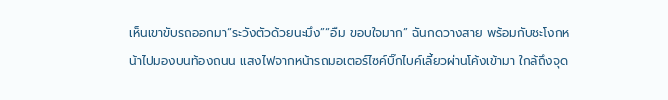เห็นเขาขับรถออกมา“ระวังตัวด้วยนะมึง”“อืม ขอบใจมาก” ฉันกดวางสาย พร้อมกับชะโงกหน้าไปมองบนท้องถนน แสงไฟจากหน้ารถมอเตอร์ไซค์บิ๊กไบค์เลี้ยวผ่านโค้งเข้ามา ใกล้ถึงจุด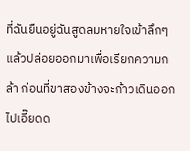ที่ฉันยืนอยู่ฉันสูดลมหายใจเข้าลึกๆ แล้วปล่อยออกมาเพื่อเรียกความกล้า ก่อนที่ขาสองข้างจะก้าวเดินออกไปเอี๊ยดด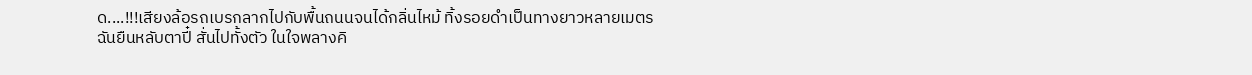ด....!!!เสียงล้อรถเบรกลากไปกับพื้นถนนจนได้กลิ่นไหม้ ทิ้งรอยดำเป็นทางยาวหลายเมตรฉันยืนหลับตาปี๋ สั่นไปทั้งตัว ในใจพลางคิ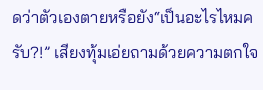ดว่าตัวเองตายหรือยัง“เป็นอะไรไหมครับ?!” เสียงทุ้มเอ่ยถามด้วยความตกใจ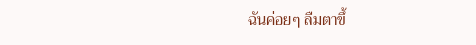ฉันค่อยๆ ลืมตาขึ้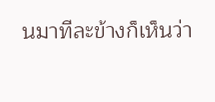นมาทีละข้างก็เห็นว่า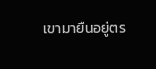เขามายืนอยู่ตร